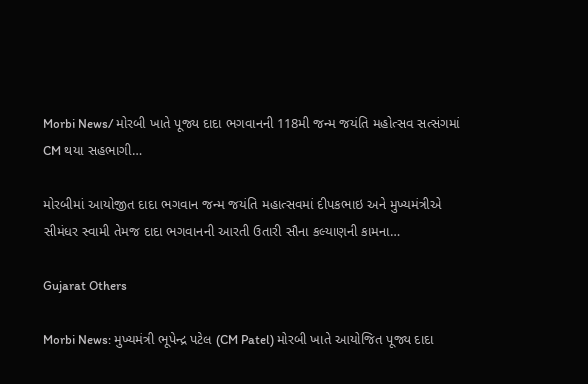Morbi News/ મોરબી ખાતે પૂજ્ય દાદા ભગવાનની 118મી જન્મ જયંતિ મહોત્સવ સત્સંગમાં CM થયા સહભાગી…

મોરબીમાં આયોજીત દાદા ભગવાન જન્મ જયંતિ મહાત્સવમાં દીપકભાઇ અને મુખ્યમંત્રીએ સીમંધર સ્વામી તેમજ દાદા ભગવાનની આરતી ઉતારી સૌના કલ્યાણની કામના…

Gujarat Others

Morbi News: મુખ્યમંત્રી ભૂપેન્દ્ર પટેલ (CM Patel) મોરબી ખાતે આયોજિત પૂજ્ય દાદા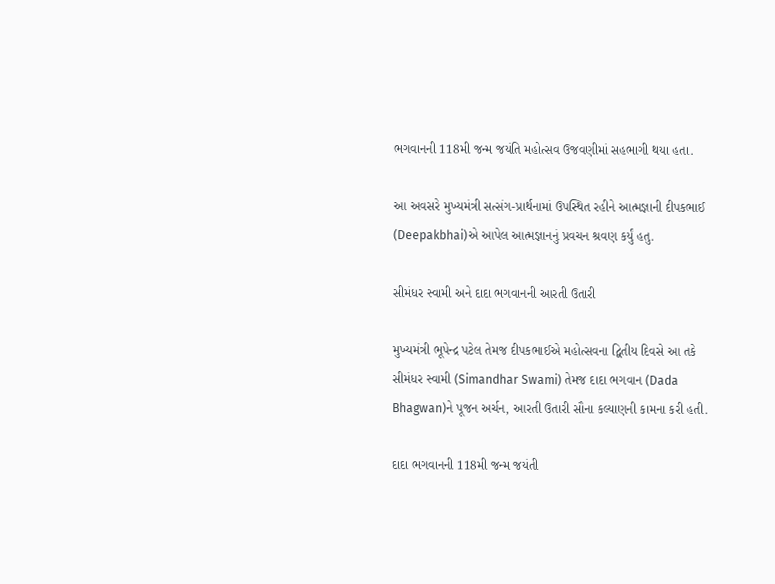ભગવાનની 118મી જન્મ જયંતિ મહોત્સવ ઉજવણીમાં સહભાગી થયા હતા.

આ અવસરે મુખ્યમંત્રી સત્સંગ-પ્રાર્થનામાં ઉપસ્થિત રહીને આત્મજ્ઞાની દીપકભાઈ (Deepakbhai)એ આપેલ આત્મજ્ઞાનનું પ્રવચન શ્રવણ કર્યું હતુ.

સીમંધર સ્વામી અને દાદા ભગવાનની આરતી ઉતારી

મુખ્યમંત્રી ભૂપેન્દ્ર પટેલ તેમજ દીપકભાઈએ મહોત્સવના દ્વિતીય દિવસે આ તકે સીમંધર સ્વામી (Simandhar Swami) તેમજ દાદા ભગવાન (Dada Bhagwan)ને પૂજન અર્ચન, આરતી ઉતારી સૌના કલ્યાણની કામના કરી હતી.

દાદા ભગવાનની 118મી જન્મ જયંતી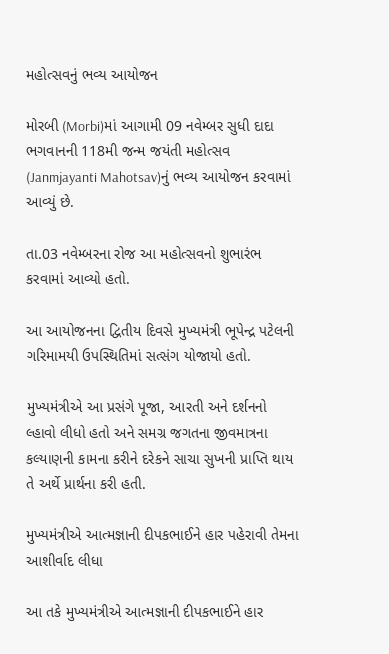મહોત્સવનું ભવ્ય આયોજન

મોરબી (Morbi)માં આગામી 09 નવેમ્બર સુધી દાદા ભગવાનની 118મી જન્મ જયંતી મહોત્સવ (Janmjayanti Mahotsav)નું ભવ્ય આયોજન કરવામાં આવ્યું છે.

તા.03 નવેમ્બરના રોજ આ મહોત્સવનો શુભારંભ કરવામાં આવ્યો હતો.

આ આયોજનના દ્વિતીય દિવસે મુખ્યમંત્રી ભૂપેન્દ્ર પટેલની ગરિમામયી ઉપસ્થિતિમાં સત્સંગ યોજાયો હતો.

મુખ્યમંત્રીએ આ પ્રસંગે પૂજા, આરતી અને દર્શનનો લ્હાવો લીધો હતો અને સમગ્ર જગતના જીવમાત્રના કલ્યાણની કામના કરીને દરેકને સાચા સુખની પ્રાપ્તિ થાય તે અર્થે પ્રાર્થના કરી હતી.

મુખ્યમંત્રીએ આત્મજ્ઞાની દીપકભાઈને હાર પહેરાવી તેમના આશીર્વાદ લીધા

આ તકે મુખ્યમંત્રીએ આત્મજ્ઞાની દીપકભાઈને હાર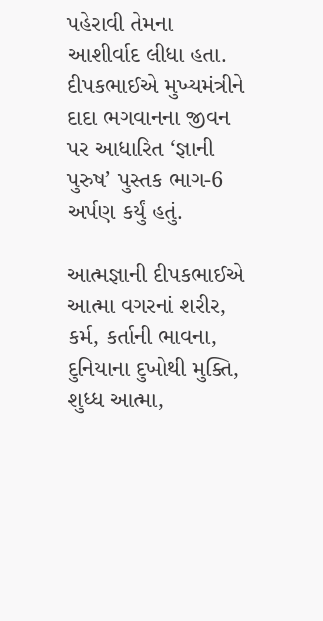પહેરાવી તેમના આશીર્વાદ લીધા હતા. દીપકભાઈએ મુખ્યમંત્રીને દાદા ભગવાનના જીવન પર આધારિત ‘જ્ઞાની પુરુષ’ પુસ્તક ભાગ-6 અર્પણ કર્યું હતું.

આત્મજ્ઞાની દીપકભાઈએ આત્મા વગરનાં શરીર, કર્મ, કર્તાની ભાવના, દુનિયાના દુખોથી મુક્તિ, શુધ્ધ આત્મા,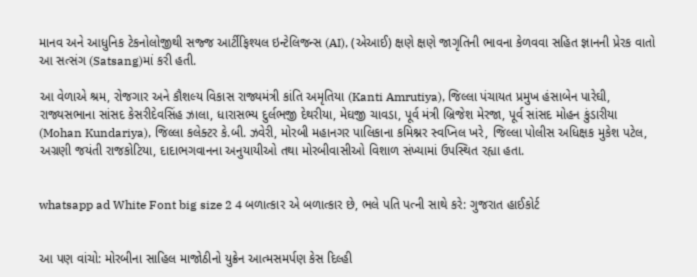માનવ અને આધુનિક ટેકનોલોજીથી સજ્જ આર્ટીફિશ્યલ ઇન્ટેલિજન્સ (AI), (એઆઈ) ક્ષણે ક્ષણે જાગૃતિની ભાવના કેળવવા સહિત જ્ઞાનની પ્રેરક વાતો આ સત્સંગ (Satsang)માં કરી હતી.

આ વેળાએ શ્રમ, રોજગાર અને કૌશલ્ય વિકાસ રાજ્યમંત્રી કાંતિ અમૃતિયા (Kanti Amrutiya), જિલ્લા પંચાયત પ્રમુખ હંસાબેન પારેઘી, રાજ્યસભાના સાંસદ કેસરીદેવસિંહ ઝાલા, ધારાસભ્ય દુર્લભજી દેથરીયા, મેઘજી ચાવડા, પૂર્વ મંત્રી બ્રિજેશ મેરજા, પૂર્વ સાંસદ મોહન કુંડારીયા (Mohan Kundariya), જિલ્લા કલેક્ટર કે.બી. ઝવેરી, મોરબી મહાનગર પાલિકાના કમિશ્નર સ્વપ્નિલ ખરે, જિલ્લા પોલીસ અધિક્ષક મુકેશ પટેલ, અગ્રણી જયંતી રાજકોટિયા, દાદાભગવાનના અનુયાયીઓ તથા મોરબીવાસીઓ વિશાળ સંખ્યામાં ઉપસ્થિત રહ્યા હતા.


whatsapp ad White Font big size 2 4 બળાત્કાર એ બળાત્કાર છે, ભલે પતિ પત્ની સાથે કરે: ગુજરાત હાઈકોર્ટ


આ પણ વાંચો: મોરબીના સાહિલ માજોઠીનો યુક્રેન આત્મસમર્પણ કેસ દિલ્હી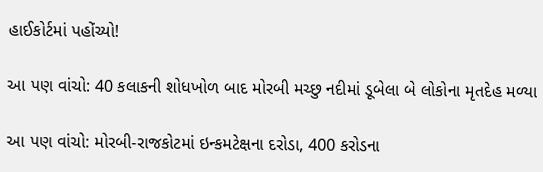હાઈકોર્ટમાં પહોંચ્યો!

આ પણ વાંચો: 40 કલાકની શોધખોળ બાદ મોરબી મચ્છુ નદીમાં ડૂબેલા બે લોકોના મૃતદેહ મળ્યા

આ પણ વાંચો: મોરબી-રાજકોટમાં ઇન્કમટેક્ષના દરોડા, 400 કરોડના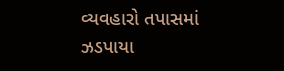વ્યવહારો તપાસમાં ઝડપાયા